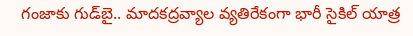గంజాకు గుడ్‌బై.. మాదకద్రవ్యాల వ్యతిరేకంగా భారీ సైకిల్ యాత్ర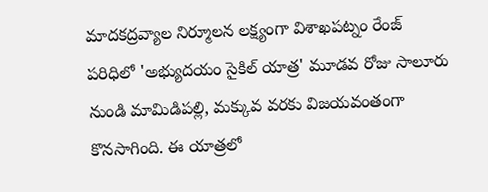మాదకద్రవ్యాల నిర్మూలన లక్ష్యంగా విశాఖపట్నం రేంజ్ పరిధిలో 'అభ్యుదయం సైకిల్ యాత్ర' మూడవ రోజు సాలూరు నుండి మామిడిపల్లి, మక్కువ వరకు విజయవంతంగా కొనసాగింది. ఈ యాత్రలో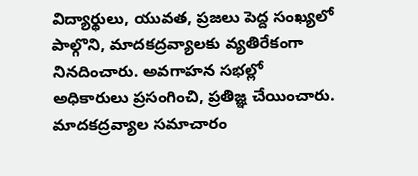విద్యార్థులు, యువత, ప్రజలు పెద్ద సంఖ్యలో పాల్గొని, మాదకద్రవ్యాలకు వ్యతిరేకంగా నినదించారు. అవగాహన సభల్లో అధికారులు ప్రసంగించి, ప్రతిజ్ఞ చేయించారు. మాదకద్రవ్యాల సమాచారం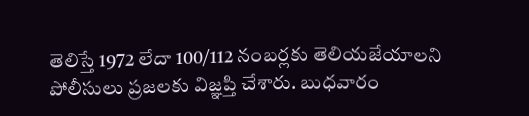తెలిస్తే 1972 లేదా 100/112 నంబర్లకు తెలియజేయాలని పోలీసులు ప్రజలకు విజ్ఞప్తి చేశారు. బుధవారం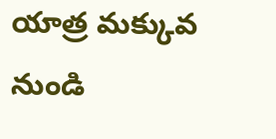యాత్ర మక్కువ నుండి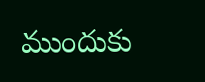ముందుకు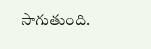సాగుతుంది.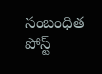సంబంధిత పోస్ట్